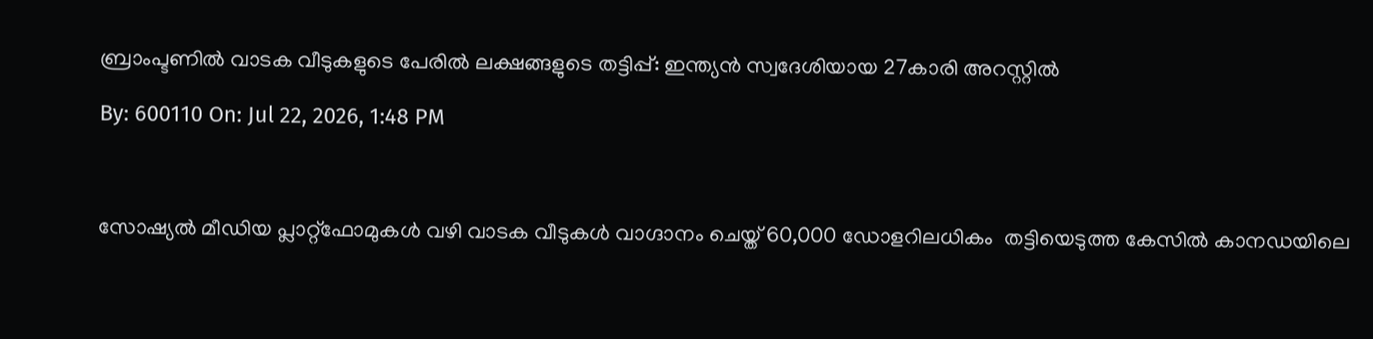ബ്രാംപ്ടണിൽ വാടക വീടുകളുടെ പേരിൽ ലക്ഷങ്ങളുടെ തട്ടിപ്പ്: ഇന്ത്യൻ സ്വദേശിയായ 27കാരി അറസ്റ്റിൽ

By: 600110 On: Jul 22, 2026, 1:48 PM



സോഷ്യൽ മീഡിയ പ്ലാറ്റ്‌ഫോമുകൾ വഴി വാടക വീടുകൾ വാഗ്ദാനം ചെയ്ത് 60,000 ഡോളറിലധികം  തട്ടിയെടുത്ത കേസിൽ കാനഡയിലെ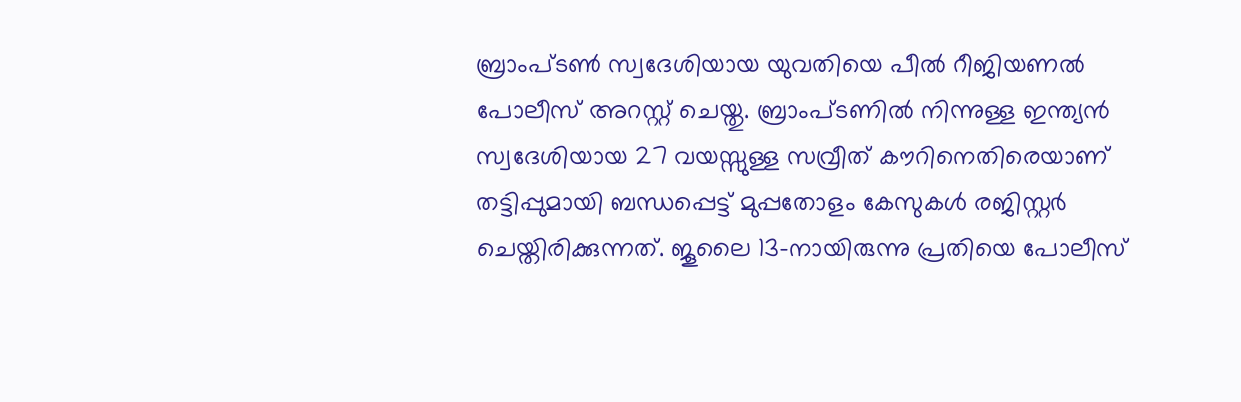ബ്രാംപ്ടൺ സ്വദേശിയായ യുവതിയെ പീൽ റീജിയണൽ പോലീസ് അറസ്റ്റ് ചെയ്തു. ബ്രാംപ്ടണിൽ നിന്നുള്ള ഇന്ത്യൻ സ്വദേശിയായ 27 വയസ്സുള്ള സവ്രീത് കൗറിനെതിരെയാണ് തട്ടിപ്പുമായി ബന്ധപ്പെട്ട് മുപ്പതോളം കേസുകൾ രജിസ്റ്റർ ചെയ്തിരിക്കുന്നത്. ജൂലൈ 13-നായിരുന്നു പ്രതിയെ പോലീസ്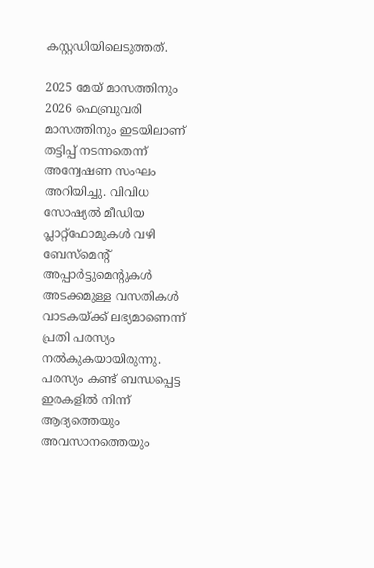കസ്റ്റഡിയിലെടുത്തത്.

2025 മേയ് മാസത്തിനും 2026 ഫെബ്രുവരി മാസത്തിനും ഇടയിലാണ് തട്ടിപ്പ് നടന്നതെന്ന് അന്വേഷണ സംഘം അറിയിച്ചു. വിവിധ സോഷ്യൽ മീഡിയ പ്ലാറ്റ്‌ഫോമുകൾ വഴി ബേസ്‌മെന്റ് അപ്പാർട്ടുമെന്റുകൾ അടക്കമുള്ള വസതികൾ വാടകയ്ക്ക് ലഭ്യമാണെന്ന് പ്രതി പരസ്യം നൽകുകയായിരുന്നു. പരസ്യം കണ്ട് ബന്ധപ്പെട്ട ഇരകളിൽ നിന്ന് ആദ്യത്തെയും അവസാനത്തെയും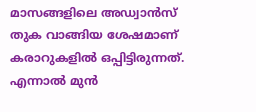മാസങ്ങളിലെ അഡ്വാൻസ് തുക വാങ്ങിയ ശേഷമാണ് കരാറുകളിൽ ഒപ്പിട്ടിരുന്നത്. എന്നാൽ മുൻ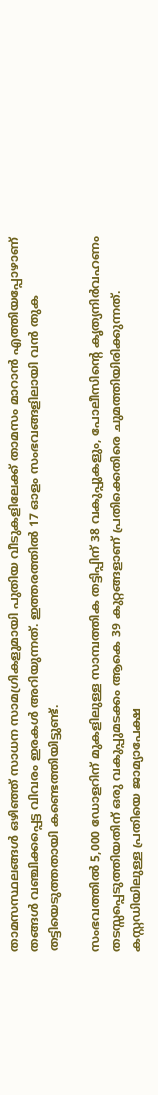താമസസ്ഥലങ്ങൾ ഒഴിഞ്ഞ് സാധന സാമഗ്രികളുമായി പുതിയ വീടുകളിലേക്ക് താമസം മാറാൻ എത്തിയപ്പോഴാണ് തങ്ങൾ വഞ്ചിക്കപ്പെട്ട വിവരം ഇരകൾ അറിയുന്നത്. ഇത്തരത്തിൽ 17 ഓളം സംഭവങ്ങളിലായി വൻ തുക തട്ടിയെടുത്തതായി കണ്ടെത്തിയിട്ടുണ്ട്.

സംഭവത്തിൽ 5,000 ഡോളറിന് മുകളിലുള്ള സാമ്പത്തിക തട്ടിപ്പിന് 38 വകുപ്പുകളും, പോലീസിന്റെ കൃത്യനിർവഹണം തടസ്സപ്പെടുത്തിയതിന് ഒരു വകുപ്പുമടക്കം ആകെ 39 കുറ്റങ്ങളാണ് പ്രതിക്കെതിരെ ചുമത്തിയിരിക്കുന്നത്. കസ്റ്റഡിയിലുള്ള പ്രതിയെ ജാമ്യാപേക്ഷ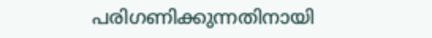പരിഗണിക്കുന്നതിനായി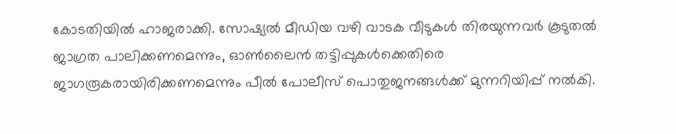കോടതിയിൽ ഹാജരാക്കി. സോഷ്യൽ മീഡിയ വഴി വാടക വീടുകൾ തിരയുന്നവർ കൂടുതൽ ജാഗ്രത പാലിക്കണമെന്നും, ഓൺലൈൻ തട്ടിപ്പുകൾക്കെതിരെ ജാഗരൂകരായിരിക്കണമെന്നും പീൽ പോലീസ് പൊതുജനങ്ങൾക്ക് മുന്നറിയിപ്പ് നൽകി.